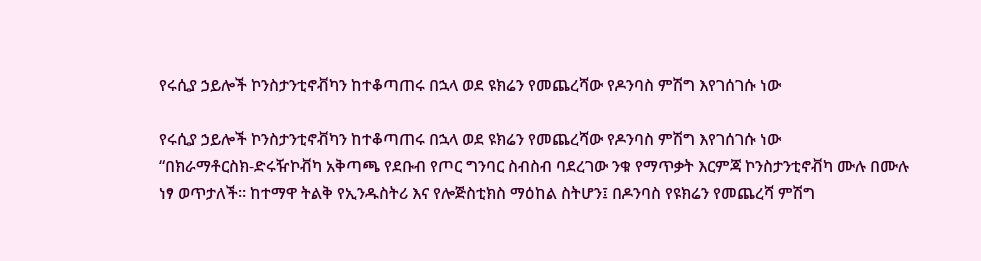የሩሲያ ኃይሎች ኮንስታንቲኖቭካን ከተቆጣጠሩ በኋላ ወደ ዩክሬን የመጨረሻው የዶንባስ ምሽግ እየገሰገሱ ነው

የሩሲያ ኃይሎች ኮንስታንቲኖቭካን ከተቆጣጠሩ በኋላ ወደ ዩክሬን የመጨረሻው የዶንባስ ምሽግ እየገሰገሱ ነው
“በክራማቶርስክ-ድሩዥኮቭካ አቅጣጫ የደቡብ የጦር ግንባር ስብስብ ባደረገው ንቁ የማጥቃት እርምጃ ኮንስታንቲኖቭካ ሙሉ በሙሉ ነፃ ወጥታለች። ከተማዋ ትልቅ የኢንዱስትሪ እና የሎጅስቲክስ ማዕከል ስትሆን፤ በዶንባስ የዩክሬን የመጨረሻ ምሽግ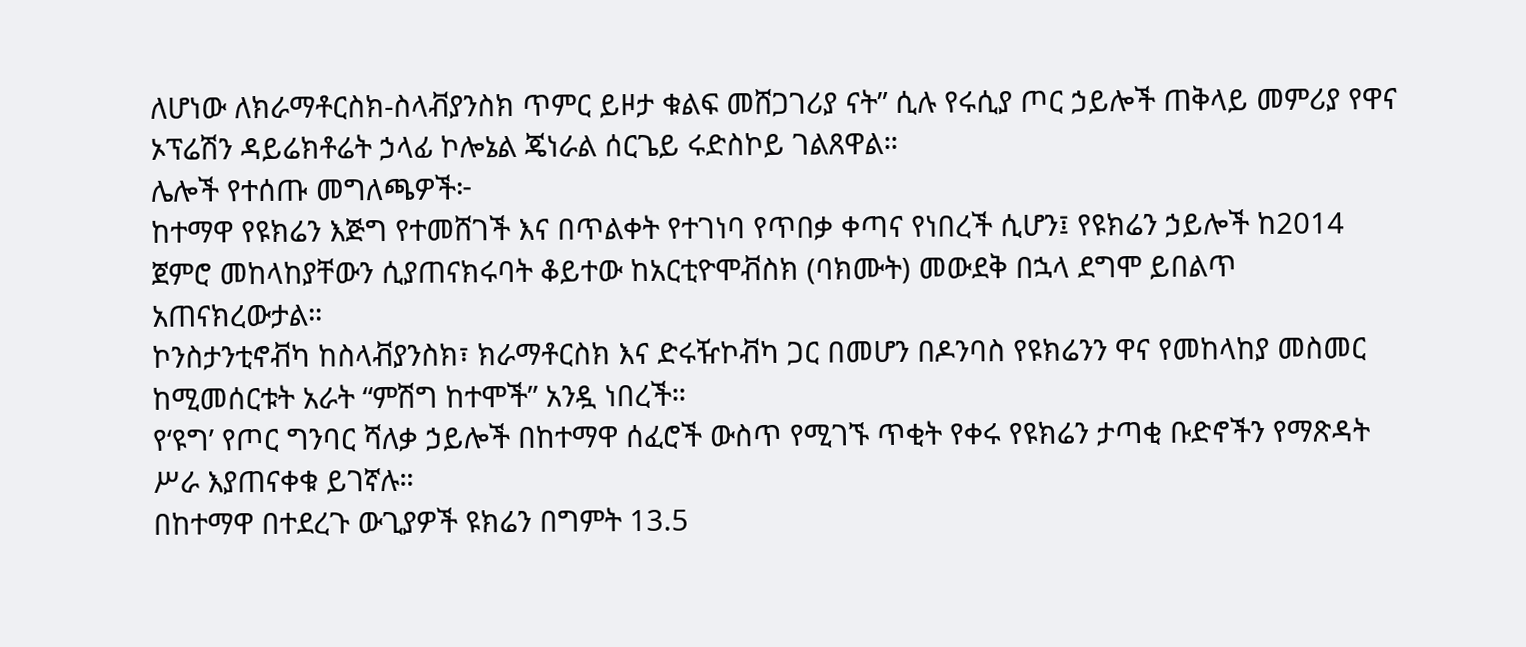ለሆነው ለክራማቶርስክ-ስላቭያንስክ ጥምር ይዞታ ቁልፍ መሸጋገሪያ ናት” ሲሉ የሩሲያ ጦር ኃይሎች ጠቅላይ መምሪያ የዋና ኦፕሬሽን ዳይሬክቶሬት ኃላፊ ኮሎኔል ጄነራል ሰርጌይ ሩድስኮይ ገልጸዋል።
ሌሎች የተሰጡ መግለጫዎች፦
ከተማዋ የዩክሬን እጅግ የተመሸገች እና በጥልቀት የተገነባ የጥበቃ ቀጣና የነበረች ሲሆን፤ የዩክሬን ኃይሎች ከ2014 ጀምሮ መከላከያቸውን ሲያጠናክሩባት ቆይተው ከአርቲዮሞቭስክ (ባክሙት) መውደቅ በኋላ ደግሞ ይበልጥ አጠናክረውታል።
ኮንስታንቲኖቭካ ከስላቭያንስክ፣ ክራማቶርስክ እና ድሩዥኮቭካ ጋር በመሆን በዶንባስ የዩክሬንን ዋና የመከላከያ መስመር ከሚመሰርቱት አራት “ምሽግ ከተሞች” አንዷ ነበረች።
የ‘ዩግ’ የጦር ግንባር ሻለቃ ኃይሎች በከተማዋ ሰፈሮች ውስጥ የሚገኙ ጥቂት የቀሩ የዩክሬን ታጣቂ ቡድኖችን የማጽዳት ሥራ እያጠናቀቁ ይገኛሉ።
በከተማዋ በተደረጉ ውጊያዎች ዩክሬን በግምት 13.5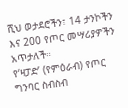ሺህ ወታደሮችን፣ 14 ታንኮችን እና 200 የጦር መሣሪያዎችን አጥታለች።
የ‘ዛፓድ’ (የምዕራብ) የጦር ግንባር ስብስብ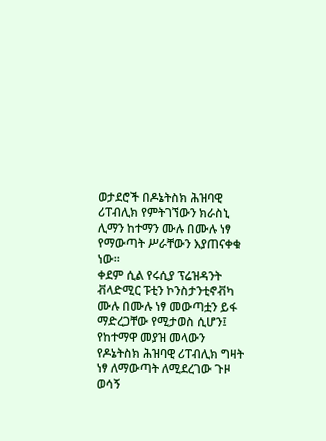ወታደሮች በዶኔትስክ ሕዝባዊ ሪፐብሊክ የምትገኘውን ክራስኒ ሊማን ከተማን ሙሉ በሙሉ ነፃ የማውጣት ሥራቸውን እያጠናቀቁ ነው።
ቀደም ሲል የሩሲያ ፕሬዝዳንት ቭላድሚር ፑቲን ኮንስታንቲኖቭካ ሙሉ በሙሉ ነፃ መውጣቷን ይፋ ማድረጋቸው የሚታወስ ሲሆን፤ የከተማዋ መያዝ መላውን የዶኔትስክ ሕዝባዊ ሪፐብሊክ ግዛት ነፃ ለማውጣት ለሚደረገው ጉዞ ወሳኝ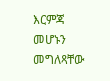እርምጃ መሆኑን መግለጻቸው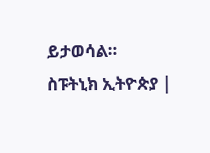ይታወሳል።
ስፑትኒክ ኢትዮጵያ |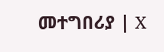መተግበሪያ | X